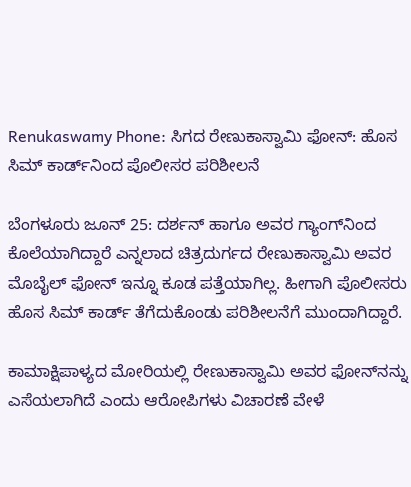Renukaswamy Phone: ಸಿಗದ ರೇಣುಕಾಸ್ವಾಮಿ ಫೋನ್: ಹೊಸ ಸಿಮ್ ಕಾರ್ಡ್‌ನಿಂದ ಪೊಲೀಸರ ಪರಿಶೀಲನೆ

ಬೆಂಗಳೂರು ಜೂನ್ 25: ದರ್ಶನ್‌ ಹಾಗೂ ಅವರ ಗ್ಯಾಂಗ್‌ನಿಂದ ಕೊಲೆಯಾಗಿದ್ದಾರೆ ಎನ್ನಲಾದ ಚಿತ್ರದುರ್ಗದ ರೇಣುಕಾಸ್ವಾಮಿ ಅವರ ಮೊಬೈಲ್ ಫೋನ್ ಇನ್ನೂ ಕೂಡ ಪತ್ತೆಯಾಗಿಲ್ಲ. ಹೀಗಾಗಿ ಪೊಲೀಸರು ಹೊಸ ಸಿಮ್ ಕಾರ್ಡ್ ತೆಗೆದುಕೊಂಡು ಪರಿಶೀಲನೆಗೆ ಮುಂದಾಗಿದ್ದಾರೆ.

ಕಾಮಾಕ್ಷಿಪಾಳ್ಯದ ಮೋರಿಯಲ್ಲಿ ರೇಣುಕಾಸ್ವಾಮಿ ಅವರ ಫೋನ್‌ನನ್ನು ಎಸೆಯಲಾಗಿದೆ ಎಂದು ಆರೋಪಿಗಳು ವಿಚಾರಣೆ ವೇಳೆ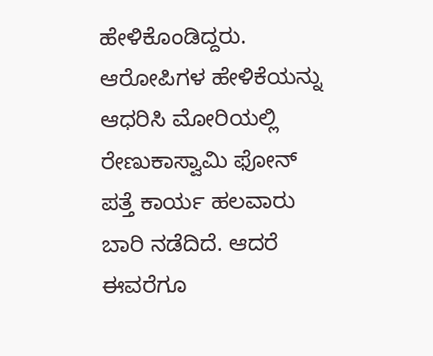ಹೇಳಿಕೊಂಡಿದ್ದರು. ಆರೋಪಿಗಳ ಹೇಳಿಕೆಯನ್ನು ಆಧರಿಸಿ ಮೋರಿಯಲ್ಲಿ ರೇಣುಕಾಸ್ವಾಮಿ ಫೋನ್ ಪತ್ತೆ ಕಾರ್ಯ ಹಲವಾರು ಬಾರಿ ನಡೆದಿದೆ. ಆದರೆ ಈವರೆಗೂ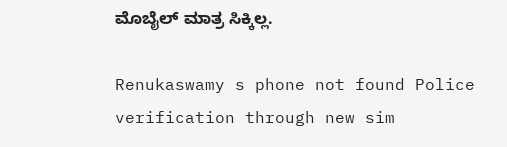ಮೊಬೈಲ್ ಮಾತ್ರ ಸಿಕ್ಕಿಲ್ಲ.

Renukaswamy s phone not found Police verification through new sim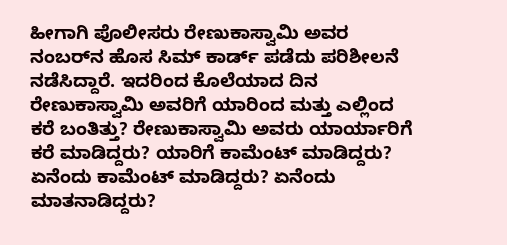ಹೀಗಾಗಿ ಪೊಲೀಸರು ರೇಣುಕಾಸ್ವಾಮಿ ಅವರ ನಂಬರ್‌ನ ಹೊಸ ಸಿಮ್ ಕಾರ್ಡ್ ಪಡೆದು ಪರಿಶೀಲನೆ ನಡೆಸಿದ್ದಾರೆ. ಇದರಿಂದ ಕೊಲೆಯಾದ ದಿನ ರೇಣುಕಾಸ್ವಾಮಿ ಅವರಿಗೆ ಯಾರಿಂದ ಮತ್ತು ಎಲ್ಲಿಂದ ಕರೆ ಬಂತಿತ್ತು? ರೇಣುಕಾಸ್ವಾಮಿ ಅವರು ಯಾರ್ಯಾರಿಗೆ ಕರೆ ಮಾಡಿದ್ದರು? ಯಾರಿಗೆ ಕಾಮೆಂಟ್ ಮಾಡಿದ್ದರು? ಏನೆಂದು ಕಾಮೆಂಟ್ ಮಾಡಿದ್ದರು? ಏನೆಂದು ಮಾತನಾಡಿದ್ದರು?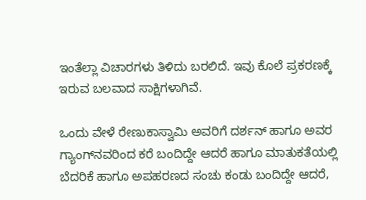ಇಂತೆಲ್ಲಾ ವಿಚಾರಗಳು ತಿಳಿದು ಬರಲಿದೆ. ಇವು ಕೊಲೆ ಪ್ರಕರಣಕ್ಕೆ ಇರುವ ಬಲವಾದ ಸಾಕ್ಷಿಗಳಾಗಿವೆ.

ಒಂದು ವೇಳೆ ರೇಣುಕಾಸ್ವಾಮಿ ಅವರಿಗೆ ದರ್ಶನ್ ಹಾಗೂ ಅವರ ಗ್ಯಾಂಗ್‌ನವರಿಂದ ಕರೆ ಬಂದಿದ್ದೇ ಆದರೆ ಹಾಗೂ ಮಾತುಕತೆಯಲ್ಲಿ ಬೆದರಿಕೆ ಹಾಗೂ ಅಪಹರಣದ ಸಂಚು ಕಂಡು ಬಂದಿದ್ದೇ ಆದರೆ,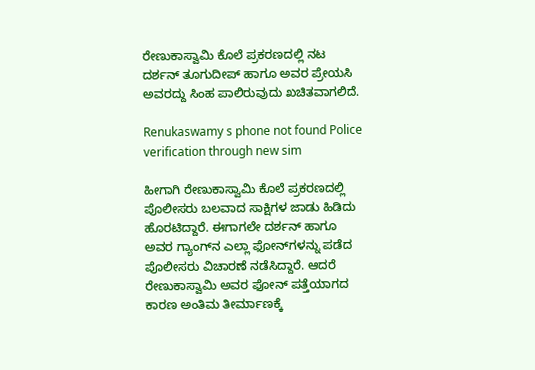ರೇಣುಕಾಸ್ವಾಮಿ ಕೊಲೆ ಪ್ರಕರಣದಲ್ಲಿ ನಟ ದರ್ಶನ್ ತೂಗುದೀಪ್ ಹಾಗೂ ಅವರ ಪ್ರೇಯಸಿ ಅವರದ್ದು ಸಿಂಹ ಪಾಲಿರುವುದು ಖಚಿತವಾಗಲಿದೆ.

Renukaswamy s phone not found Police verification through new sim

ಹೀಗಾಗಿ ರೇಣುಕಾಸ್ವಾಮಿ ಕೊಲೆ ಪ್ರಕರಣದಲ್ಲಿ ಪೊಲೀಸರು ಬಲವಾದ ಸಾಕ್ಷಿಗಳ ಜಾಡು ಹಿಡಿದು ಹೊರಟಿದ್ದಾರೆ. ಈಗಾಗಲೇ ದರ್ಶನ್ ಹಾಗೂ ಅವರ ಗ್ಯಾಂಗ್‌ನ ಎಲ್ಲಾ ಫೋನ್‌ಗಳನ್ನು ಪಡೆದ ಪೊಲೀಸರು ವಿಚಾರಣೆ ನಡೆಸಿದ್ದಾರೆ. ಆದರೆ ರೇಣುಕಾಸ್ವಾಮಿ ಅವರ ಫೋನ್ ಪತ್ತೆಯಾಗದ ಕಾರಣ ಅಂತಿಮ ತೀರ್ಮಾಣಕ್ಕೆ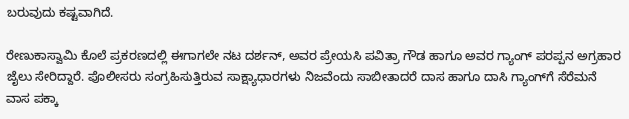ಬರುವುದು ಕಷ್ಟವಾಗಿದೆ.

ರೇಣುಕಾಸ್ವಾಮಿ ಕೊಲೆ ಪ್ರಕರಣದಲ್ಲಿ ಈಗಾಗಲೇ ನಟ ದರ್ಶನ್, ಅವರ ಪ್ರೇಯಸಿ ಪವಿತ್ರಾ ಗೌಡ ಹಾಗೂ ಅವರ ಗ್ಯಾಂಗ್‌ ಪರಪ್ಪನ ಅಗ್ರಹಾರ ಜೈಲು ಸೇರಿದ್ದಾರೆ. ಪೊಲೀಸರು ಸಂಗ್ರಹಿಸುತ್ತಿರುವ ಸಾಕ್ಷ್ಯಾಧಾರಗಳು ನಿಜವೆಂದು ಸಾಬೀತಾದರೆ ದಾಸ ಹಾಗೂ ದಾಸಿ ಗ್ಯಾಂಗ್‌ಗೆ ಸೆರೆಮನೆ ವಾಸ ಪಕ್ಕಾ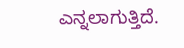ಎನ್ನಲಾಗುತ್ತಿದೆ.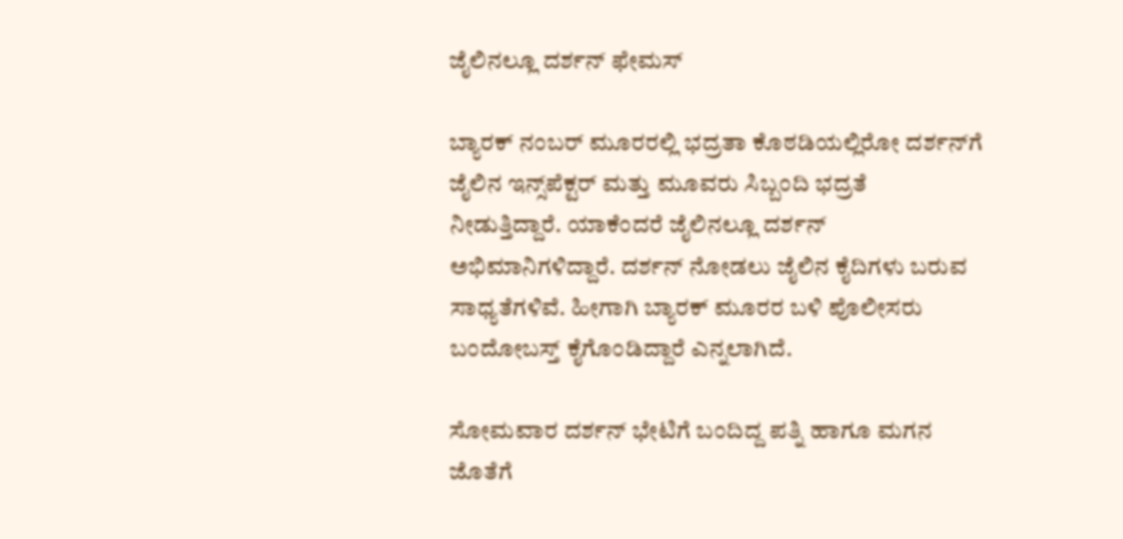ಜೈಲಿನಲ್ಲೂ ದರ್ಶನ್ ಫೇಮಸ್

ಬ್ಯಾರಕ್ ನಂಬರ್ ಮೂರರಲ್ಲಿ ಭದ್ರತಾ ಕೊಠಡಿಯಲ್ಲಿರೋ ದರ್ಶನ್‌ಗೆ ಜೈಲಿನ ಇನ್ಸ್‌ಪೆಕ್ಟರ್‌ ಮತ್ತು ಮೂವರು ಸಿಬ್ಬಂದಿ ಭದ್ರತೆ ನೀಡುತ್ತಿದ್ದಾರೆ. ಯಾಕೆಂದರೆ ಜೈಲಿನಲ್ಲೂ ದರ್ಶನ್‌ ಅಭಿಮಾನಿಗಳಿದ್ದಾರೆ. ದರ್ಶನ್‌ ನೋಡಲು ಜೈಲಿನ ಕೈದಿಗಳು ಬರುವ ಸಾಧ್ಯತೆಗಳಿವೆ. ಹೀಗಾಗಿ ಬ್ಯಾರಕ್ ಮೂರರ ಬಳಿ ಪೊಲೀಸರು ಬಂದೋಬಸ್ತ್‌ ಕೈಗೊಂಡಿದ್ದಾರೆ ಎನ್ನಲಾಗಿದೆ.

ಸೋಮವಾರ ದರ್ಶನ್‌ ಭೇಟಿಗೆ ಬಂದಿದ್ದ ಪತ್ನಿ ಹಾಗೂ ಮಗನ ಜೊತೆಗೆ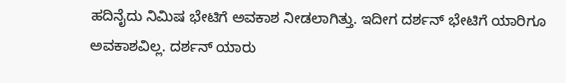ಹದಿನೈದು ನಿಮಿಷ ಭೇಟಿಗೆ ಅವಕಾಶ ನೀಡಲಾಗಿತ್ತು. ಇದೀಗ ದರ್ಶನ್‌ ಭೇಟಿಗೆ ಯಾರಿಗೂ ಅವಕಾಶವಿಲ್ಲ. ದರ್ಶನ್‌ ಯಾರು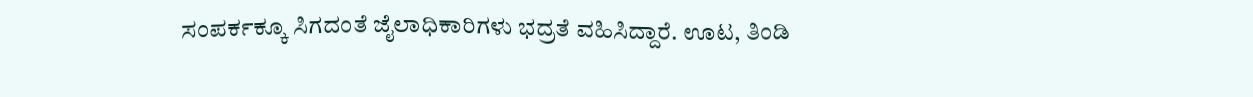ಸಂಪರ್ಕಕ್ಕೂ ಸಿಗದಂತೆ ಜೈಲಾಧಿಕಾರಿಗಳು ಭದ್ರತೆ ವಹಿಸಿದ್ದಾರೆ. ಊಟ, ತಿಂಡಿ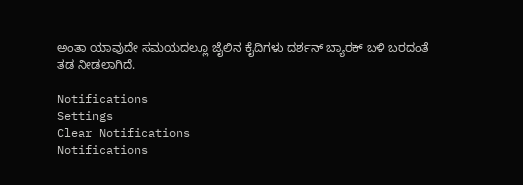ಅಂತಾ ಯಾವುದೇ ಸಮಯದಲ್ಲೂ ಜೈಲಿನ ಕೈದಿಗಳು ದರ್ಶನ್‌ ಬ್ಯಾರಕ್ ಬಳಿ ಬರದಂತೆ ತಡ ನೀಡಲಾಗಿದೆ.

Notifications
Settings
Clear Notifications
Notifications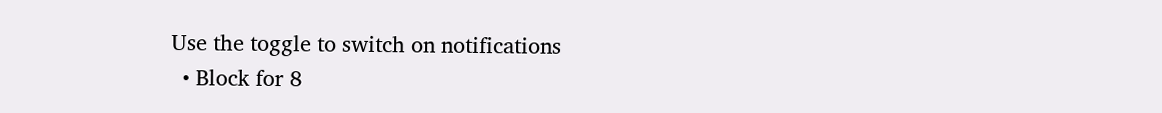Use the toggle to switch on notifications
  • Block for 8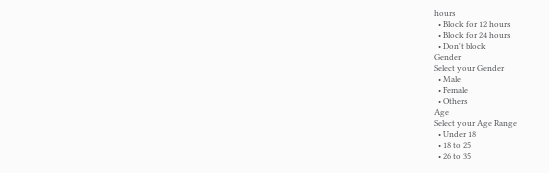hours
  • Block for 12 hours
  • Block for 24 hours
  • Don't block
Gender
Select your Gender
  • Male
  • Female
  • Others
Age
Select your Age Range
  • Under 18
  • 18 to 25
  • 26 to 35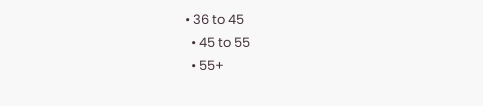• 36 to 45
  • 45 to 55
  • 55+